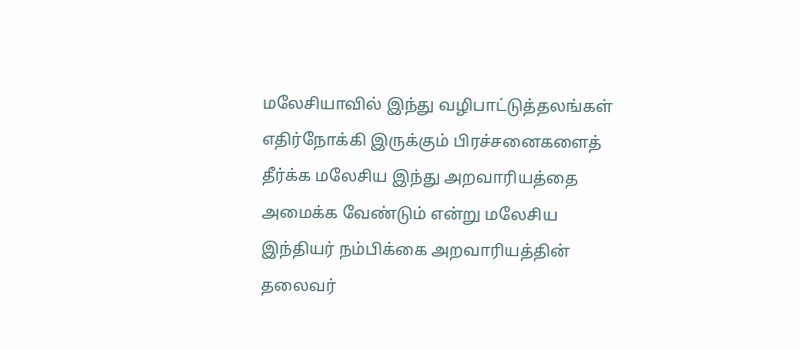மலேசியாவில் இந்து வழிபாட்டுத்தலங்கள் எதிர்நோக்கி இருக்கும் பிரச்சனைகளைத் தீர்க்க மலேசிய இந்து அறவாரியத்தை அமைக்க வேண்டும் என்று மலேசிய இந்தியர் நம்பிக்கை அறவாரியத்தின் தலைவர்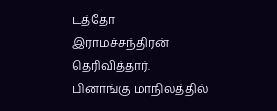டத்தோ இராமச்சந்திரன் தெரிவித்தார்.
பினாங்கு மாநிலத்தில்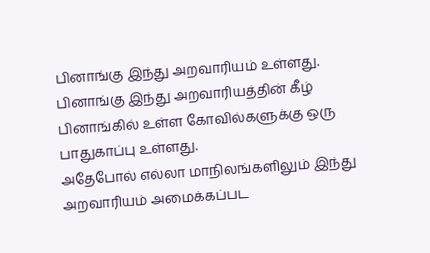பினாங்கு இந்து அறவாரியம் உள்ளது.
பினாங்கு இந்து அறவாரியத்தின் கீழ் பினாங்கில் உள்ள கோவில்களுக்கு ஒரு பாதுகாப்பு உள்ளது.
அதேபோல் எல்லா மாநிலங்களிலும் இந்து அறவாரியம் அமைக்கப்பட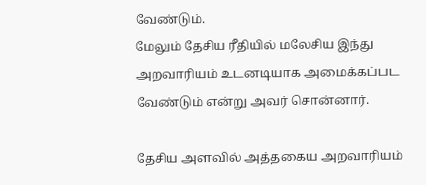வேண்டும்.
மேலும் தேசிய ரீதியில் மலேசிய இந்து அறவாரியம் உடனடியாக அமைக்கப்பட வேண்டும் என்று அவர் சொன்னார்.

தேசிய அளவில் அத்தகைய அறவாரியம்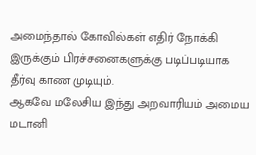அமைந்தால் கோவில்கள் எதிர் நோக்கி இருக்கும் பிரச்சனைகளுக்கு படிப்படியாக தீர்வு காண முடியும்.
ஆகவே மலேசிய இந்து அறவாரியம் அமைய மடானி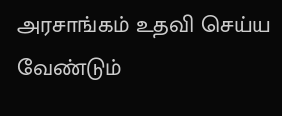அரசாங்கம் உதவி செய்ய வேண்டும்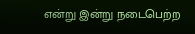என்று இன்று நடைபெற்ற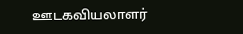ஊடகவியலாளர்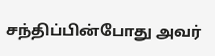சந்திப்பின்போது அவர்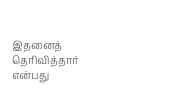இதனைத் தெரிவித்தார் என்பது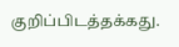குறிப்பிடத்தக்கது.